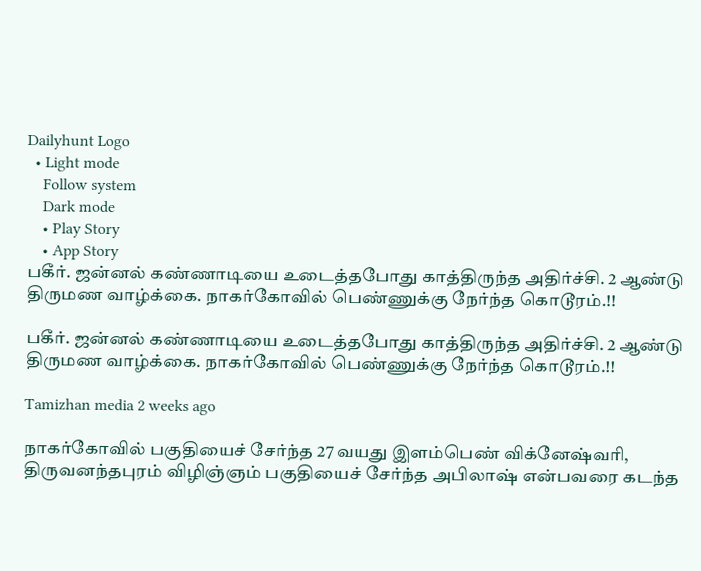Dailyhunt Logo
  • Light mode
    Follow system
    Dark mode
    • Play Story
    • App Story
பகீர். ஜன்னல் கண்ணாடியை உடைத்தபோது காத்திருந்த அதிர்ச்சி. 2 ஆண்டு திருமண வாழ்க்கை. நாகர்கோவில் பெண்ணுக்கு நேர்ந்த கொடூரம்.!!

பகீர். ஜன்னல் கண்ணாடியை உடைத்தபோது காத்திருந்த அதிர்ச்சி. 2 ஆண்டு திருமண வாழ்க்கை. நாகர்கோவில் பெண்ணுக்கு நேர்ந்த கொடூரம்.!!

Tamizhan media 2 weeks ago

நாகர்கோவில் பகுதியைச் சேர்ந்த 27 வயது இளம்பெண் விக்னேஷ்வரி, திருவனந்தபுரம் விழிஞ்ஞம் பகுதியைச் சேர்ந்த அபிலாஷ் என்பவரை கடந்த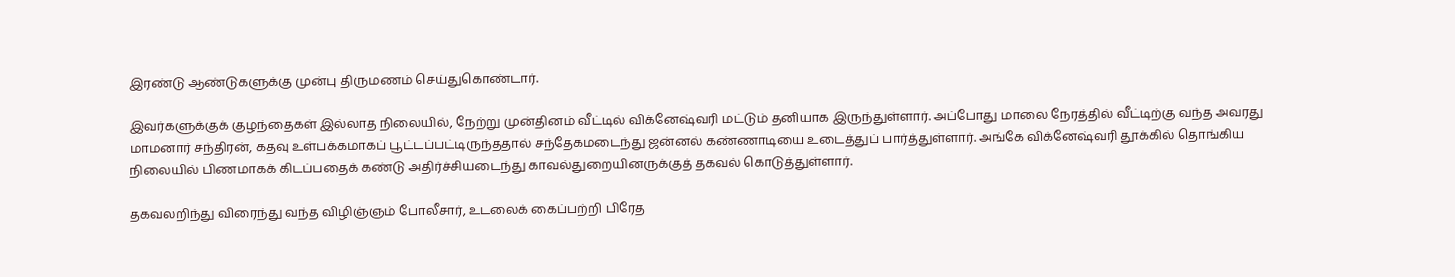இரண்டு ஆண்டுகளுக்கு முன்பு திருமணம் செய்துகொண்டார்.

இவர்களுக்குக் குழந்தைகள் இல்லாத நிலையில், நேற்று முன்தினம் வீட்டில் விக்னேஷ்வரி மட்டும் தனியாக இருந்துள்ளார். அப்போது மாலை நேரத்தில் வீட்டிற்கு வந்த அவரது மாமனார் சந்திரன், கதவு உள்பக்கமாகப் பூட்டப்பட்டிருந்ததால் சந்தேகமடைந்து ஜன்னல் கண்ணாடியை உடைத்துப் பார்த்துள்ளார். அங்கே விக்னேஷ்வரி தூக்கில் தொங்கிய நிலையில் பிணமாகக் கிடப்பதைக் கண்டு அதிர்ச்சியடைந்து காவல்துறையினருக்குத் தகவல் கொடுத்துள்ளார்.

தகவலறிந்து விரைந்து வந்த விழிஞ்ஞம் போலீசார், உடலைக் கைப்பற்றி பிரேத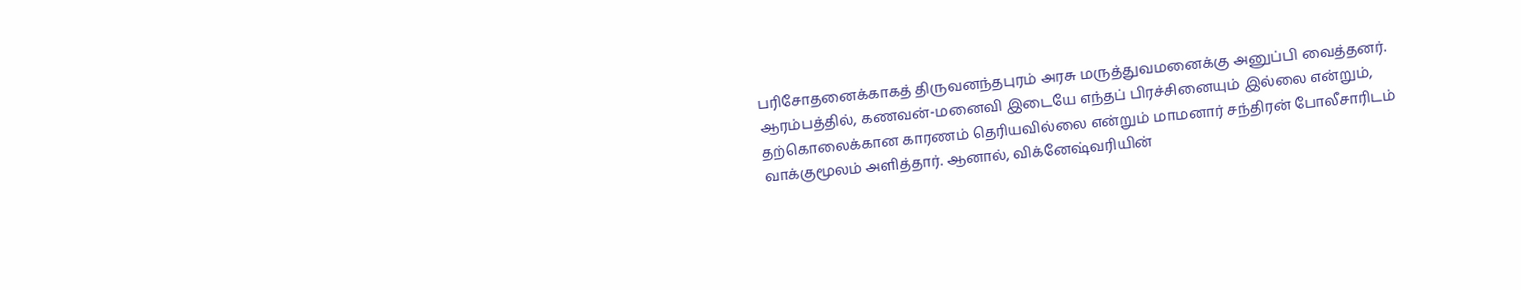பரிசோதனைக்காகத் திருவனந்தபுரம் அரசு மருத்துவமனைக்கு அனுப்பி வைத்தனர். ஆரம்பத்தில், கணவன்-மனைவி இடையே எந்தப் பிரச்சினையும் இல்லை என்றும், தற்கொலைக்கான காரணம் தெரியவில்லை என்றும் மாமனார் சந்திரன் போலீசாரிடம் வாக்குமூலம் அளித்தார். ஆனால், விக்னேஷ்வரியின்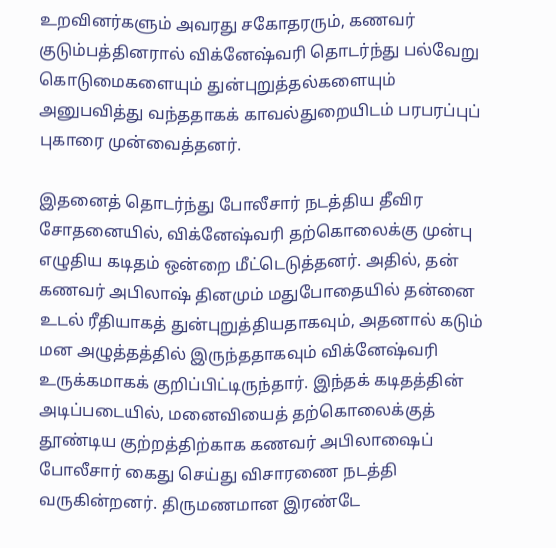உறவினர்களும் அவரது சகோதரரும், கணவர் குடும்பத்தினரால் விக்னேஷ்வரி தொடர்ந்து பல்வேறு கொடுமைகளையும் துன்புறுத்தல்களையும் அனுபவித்து வந்ததாகக் காவல்துறையிடம் பரபரப்புப் புகாரை முன்வைத்தனர்.

இதனைத் தொடர்ந்து போலீசார் நடத்திய தீவிர சோதனையில், விக்னேஷ்வரி தற்கொலைக்கு முன்பு எழுதிய கடிதம் ஒன்றை மீட்டெடுத்தனர். அதில், தன் கணவர் அபிலாஷ் தினமும் மதுபோதையில் தன்னை உடல் ரீதியாகத் துன்புறுத்தியதாகவும், அதனால் கடும் மன அழுத்தத்தில் இருந்ததாகவும் விக்னேஷ்வரி உருக்கமாகக் குறிப்பிட்டிருந்தார். இந்தக் கடிதத்தின் அடிப்படையில், மனைவியைத் தற்கொலைக்குத் தூண்டிய குற்றத்திற்காக கணவர் அபிலாஷைப் போலீசார் கைது செய்து விசாரணை நடத்தி வருகின்றனர். திருமணமான இரண்டே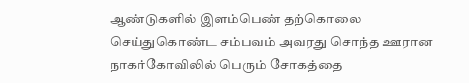ஆண்டுகளில் இளம்பெண் தற்கொலை செய்துகொண்ட சம்பவம் அவரது சொந்த ஊரான நாகர்கோவிலில் பெரும் சோகத்தை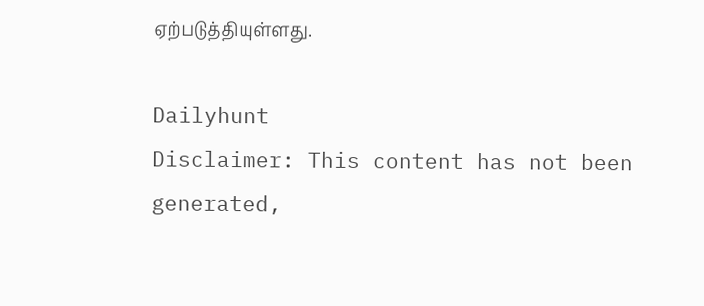ஏற்படுத்தியுள்ளது.

Dailyhunt
Disclaimer: This content has not been generated,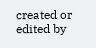created or edited by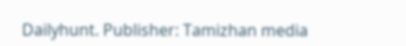Dailyhunt. Publisher: Tamizhan media